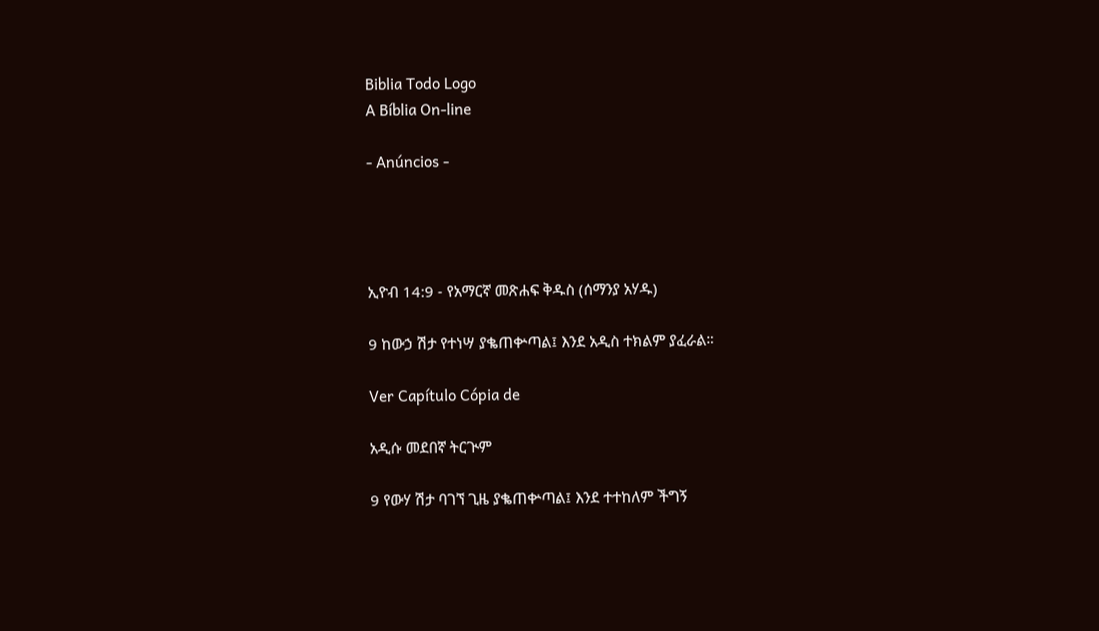Biblia Todo Logo
A Bíblia On-line

- Anúncios -




ኢዮብ 14:9 - የአማርኛ መጽሐፍ ቅዱስ (ሰማንያ አሃዱ)

9 ከውኃ ሽታ የተነሣ ያቈጠቍጣል፤ እንደ አዲስ ተክልም ያፈራል።

Ver Capítulo Cópia de

አዲሱ መደበኛ ትርጒም

9 የውሃ ሽታ ባገኘ ጊዜ ያቈጠቍጣል፤ እንደ ተተከለም ችግኝ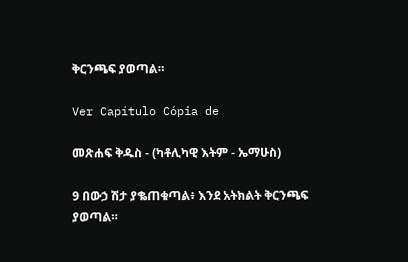ቅርንጫፍ ያወጣል።

Ver Capítulo Cópia de

መጽሐፍ ቅዱስ - (ካቶሊካዊ እትም - ኤማሁስ)

9 በውኃ ሽታ ያቈጠቁጣል፥ እንደ አትክልት ቅርንጫፍ ያወጣል።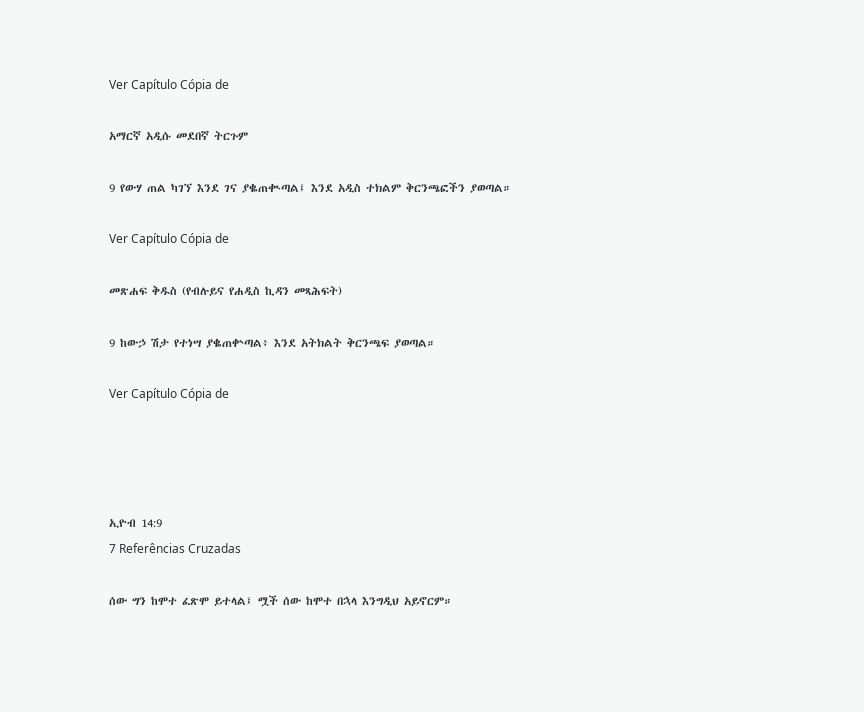Ver Capítulo Cópia de

አማርኛ አዲሱ መደበኛ ትርጉም

9 የውሃ ጠል ካገኘ እንደ ገና ያቈጠቊጣል፤ እንደ አዲስ ተክልም ቅርንጫፎችን ያወጣል።

Ver Capítulo Cópia de

መጽሐፍ ቅዱስ (የብሉይና የሐዲስ ኪዳን መጻሕፍት)

9 ከውኃ ሽታ የተነሣ ያቈጠቍጣል፥ እንደ አትክልት ቅርንጫፍ ያወጣል።

Ver Capítulo Cópia de




ኢዮብ 14:9
7 Referências Cruzadas

ሰው ግን ከሞተ ፈጽሞ ይተላል፤ ሟች ሰው ከሞተ በኋላ እንግዲህ አይኖርም።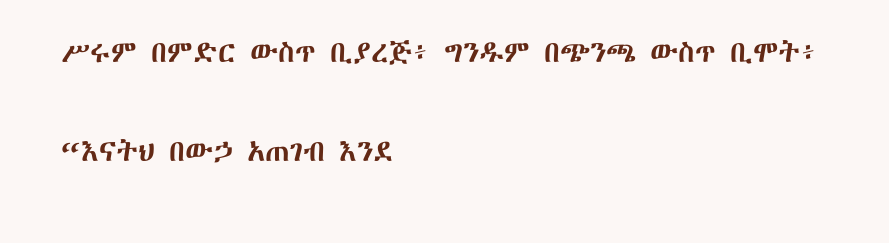ሥሩም በምድር ውስጥ ቢያረጅ፥ ግንዱም በጭንጫ ውስጥ ቢሞት፥


“እናትህ በውኃ አጠገብ እንደ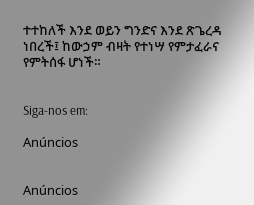ተተከለች እንደ ወይን ግንድና እንደ ጽጌረዳ ነበረች፤ ከውኃም ብዛት የተነሣ የምታፈራና የምትሰፋ ሆነች።


Siga-nos em:

Anúncios


Anúncios